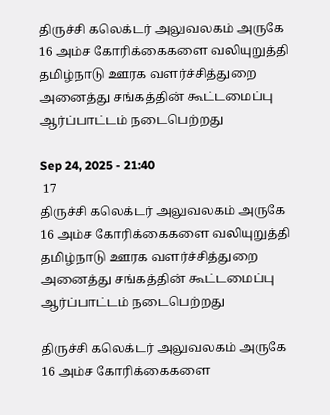திருச்சி கலெக்டர் அலுவலகம் அருகே 16 அம்ச கோரிக்கைகளை வலியுறுத்தி தமிழ்நாடு ஊரக வளர்ச்சித்துறை அனைத்து சங்கத்தின் கூட்டமைப்பு ஆர்ப்பாட்டம் நடைபெற்றது

Sep 24, 2025 - 21:40
 17
திருச்சி கலெக்டர் அலுவலகம் அருகே 16 அம்ச கோரிக்கைகளை வலியுறுத்தி தமிழ்நாடு ஊரக வளர்ச்சித்துறை அனைத்து சங்கத்தின் கூட்டமைப்பு ஆர்ப்பாட்டம் நடைபெற்றது

திருச்சி கலெக்டர் அலுவலகம் அருகே 16 அம்ச கோரிக்கைகளை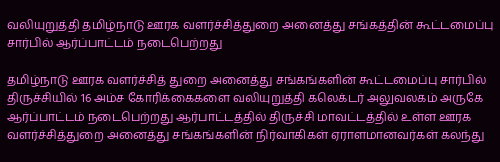வலியுறுத்தி தமிழ்நாடு ஊரக வளர்ச்சித்துறை அனைத்து சங்கத்தின் கூட்டமைப்பு சார்பில் ஆர்ப்பாட்டம் நடைபெற்றது

தமிழ்நாடு ஊரக வளர்ச்சித் துறை அனைத்து சங்கங்களின் கூட்டமைப்பு சார்பில் திருச்சியில் 16 அம்ச கோரிக்கைகளை வலியுறுத்தி கலெக்டர் அலுவலகம் அருகே ஆர்ப்பாட்டம் நடைபெற்றது ஆர்பாட்டத்தில் திருச்சி மாவட்டத்தில் உள்ள ஊரக வளர்ச்சித்துறை அனைத்து சங்கங்களின் நிர்வாகிகள் ஏராளமானவர்கள் கலந்து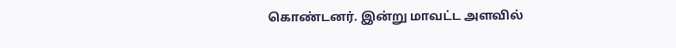கொண்டனர். இன்று மாவட்ட அளவில்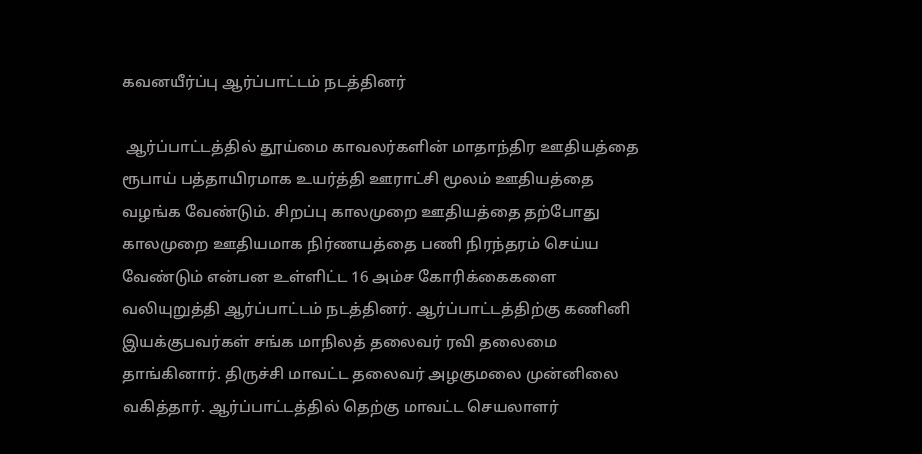கவனயீர்ப்பு ஆர்ப்பாட்டம் நடத்தினர்

 ஆர்ப்பாட்டத்தில் தூய்மை காவலர்களின் மாதாந்திர ஊதியத்தை ரூபாய் பத்தாயிரமாக உயர்த்தி ஊராட்சி மூலம் ஊதியத்தை வழங்க வேண்டும். சிறப்பு காலமுறை ஊதியத்தை தற்போது காலமுறை ஊதியமாக நிர்ணயத்தை பணி நிரந்தரம் செய்ய வேண்டும் என்பன உள்ளிட்ட 16 அம்ச கோரிக்கைகளை வலியுறுத்தி ஆர்ப்பாட்டம் நடத்தினர். ஆர்ப்பாட்டத்திற்கு கணினி இயக்குபவர்கள் சங்க மாநிலத் தலைவர் ரவி தலைமை தாங்கினார். திருச்சி மாவட்ட தலைவர் அழகுமலை முன்னிலை வகித்தார். ஆர்ப்பாட்டத்தில் தெற்கு மாவட்ட செயலாளர்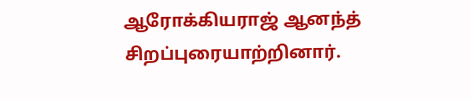ஆரோக்கியராஜ் ஆனந்த் சிறப்புரையாற்றினார்.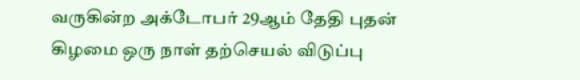வருகின்ற அக்டோபர் 29ஆம் தேதி புதன் கிழமை ஒரு நாள் தற்செயல் விடுப்பு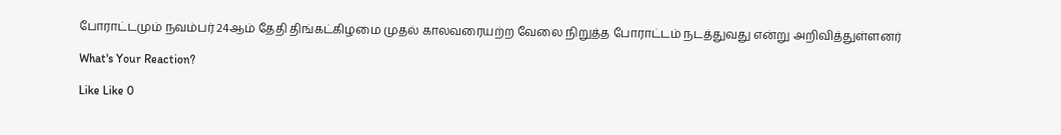போராட்டமும் நவம்பர் 24ஆம் தேதி திங்கட்கிழமை முதல் காலவரையற்ற வேலை நிறுத்த போராட்டம் நடத்துவது என்று அறிவித்துள்ளனர்

What's Your Reaction?

Like Like 0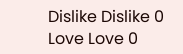Dislike Dislike 0
Love Love 0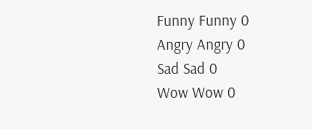Funny Funny 0
Angry Angry 0
Sad Sad 0
Wow Wow 0